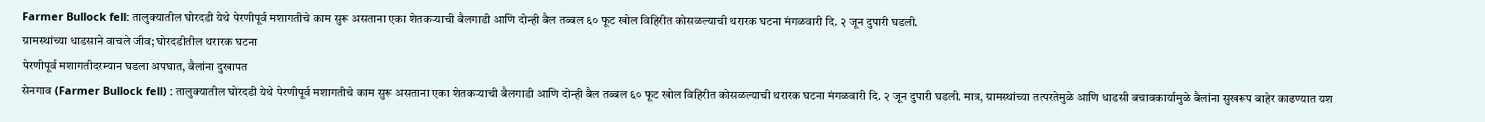Farmer Bullock fell: तालुक्यातील घोरदडी येथे पेरणीपूर्व मशागतीचे काम सुरू असताना एका शेतकऱ्याची बैलगाडी आणि दोन्ही बैल तब्बल ६० फूट खोल विहिरीत कोसळल्याची थरारक घटना मंगळवारी दि. २ जून दुपारी घडली.
ग्रामस्थांच्या धाडसाने वाचले जीव; घोरदडीतील थरारक घटना
पेरणीपूर्व मशागतीदरम्यान घडला अपघात, बैलांना दुखापत
सेनगाव (Farmer Bullock fell) : तालुक्यातील घोरदडी येथे पेरणीपूर्व मशागतीचे काम सुरू असताना एका शेतकऱ्याची बैलगाडी आणि दोन्ही बैल तब्बल ६० फूट खोल विहिरीत कोसळल्याची थरारक घटना मंगळवारी दि. २ जून दुपारी घडली. मात्र, ग्रामस्थांच्या तत्परतेमुळे आणि धाडसी बचावकार्यामुळे बैलांना सुखरूप बाहेर काढण्यात यश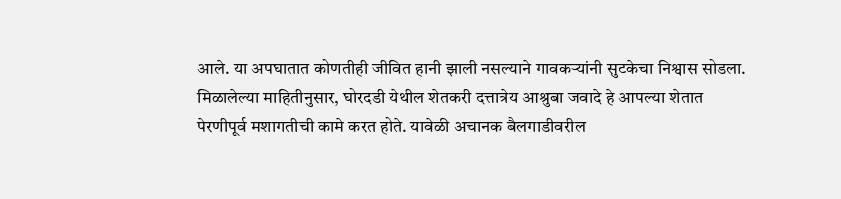आले. या अपघातात कोणतीही जीवित हानी झाली नसल्याने गावकऱ्यांनी सुटकेचा निश्वास सोडला.
मिळालेल्या माहितीनुसार, घोरदडी येथील शेतकरी दत्तात्रेय आश्रुबा जवादे हे आपल्या शेतात पेरणीपूर्व मशागतीची कामे करत होते. यावेळी अचानक बैलगाडीवरील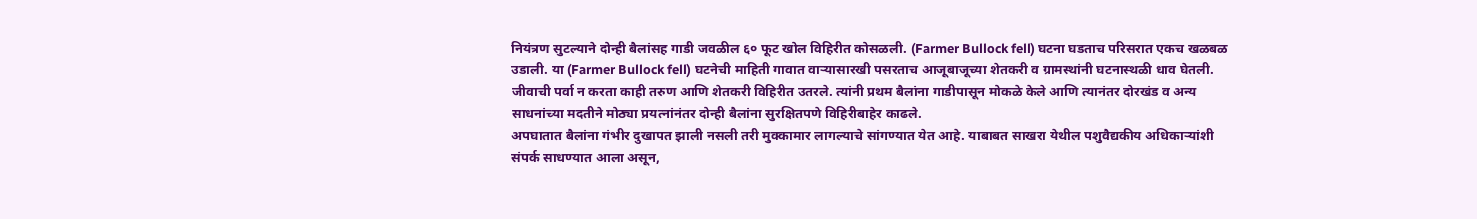नियंत्रण सुटल्याने दोन्ही बैलांसह गाडी जवळील ६० फूट खोल विहिरीत कोसळली. (Farmer Bullock fell) घटना घडताच परिसरात एकच खळबळ उडाली. या (Farmer Bullock fell) घटनेची माहिती गावात वाऱ्यासारखी पसरताच आजूबाजूच्या शेतकरी व ग्रामस्थांनी घटनास्थळी धाव घेतली. जीवाची पर्वा न करता काही तरुण आणि शेतकरी विहिरीत उतरले. त्यांनी प्रथम बैलांना गाडीपासून मोकळे केले आणि त्यानंतर दोरखंड व अन्य साधनांच्या मदतीने मोठ्या प्रयत्नांनंतर दोन्ही बैलांना सुरक्षितपणे विहिरीबाहेर काढले.
अपघातात बैलांना गंभीर दुखापत झाली नसली तरी मुक्कामार लागल्याचे सांगण्यात येत आहे. याबाबत साखरा येथील पशुवैद्यकीय अधिकाऱ्यांशी संपर्क साधण्यात आला असून,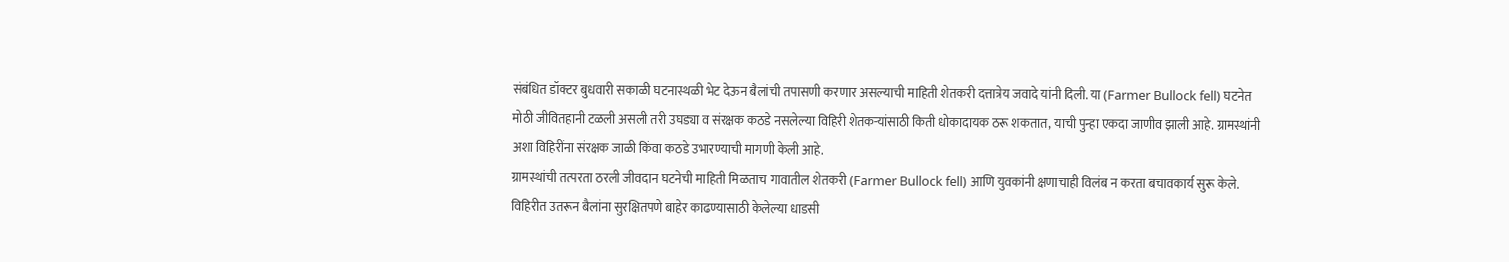संबंधित डॉक्टर बुधवारी सकाळी घटनास्थळी भेट देऊन बैलांची तपासणी करणार असल्याची माहिती शेतकरी दत्तात्रेय जवादे यांनी दिली. या (Farmer Bullock fell) घटनेत मोठी जीवितहानी टळली असली तरी उघड्या व संरक्षक कठडे नसलेल्या विहिरी शेतकऱ्यांसाठी किती धोकादायक ठरू शकतात, याची पुन्हा एकदा जाणीव झाली आहे. ग्रामस्थांनी अशा विहिरींना संरक्षक जाळी किंवा कठडे उभारण्याची मागणी केली आहे.
ग्रामस्थांची तत्परता ठरली जीवदान घटनेची माहिती मिळताच गावातील शेतकरी (Farmer Bullock fell) आणि युवकांनी क्षणाचाही विलंब न करता बचावकार्य सुरू केले. विहिरीत उतरून बैलांना सुरक्षितपणे बाहेर काढण्यासाठी केलेल्या धाडसी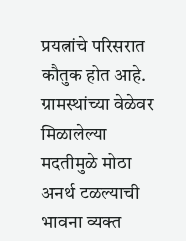प्रयत्नांचे परिसरात कौतुक होत आहे. ग्रामस्थांच्या वेळेवर मिळालेल्या मदतीमुळे मोठा अनर्थ टळल्याची भावना व्यक्त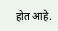होत आहे.